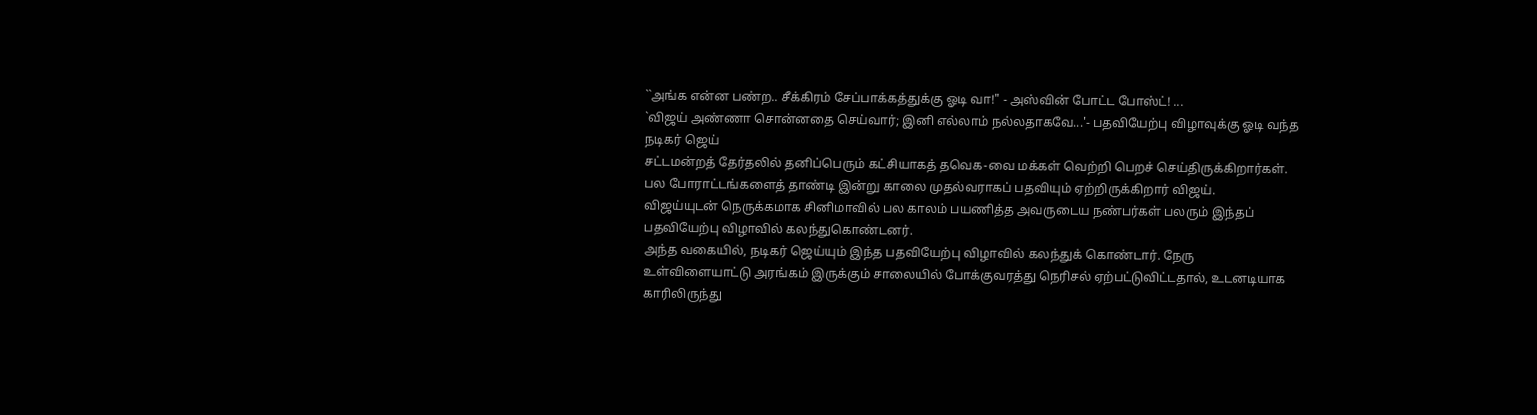``அங்க என்ன பண்ற.. சீக்கிரம் சேப்பாக்கத்துக்கு ஓடி வா!" - அஸ்வின் போட்ட போஸ்ட்! ...
`விஜய் அண்ணா சொன்னதை செய்வார்; இனி எல்லாம் நல்லதாகவே...'- பதவியேற்பு விழாவுக்கு ஓடி வந்த நடிகர் ஜெய்
சட்டமன்றத் தேர்தலில் தனிப்பெரும் கட்சியாகத் தவெக-வை மக்கள் வெற்றி பெறச் செய்திருக்கிறார்கள். பல போராட்டங்களைத் தாண்டி இன்று காலை முதல்வராகப் பதவியும் ஏற்றிருக்கிறார் விஜய்.
விஜய்யுடன் நெருக்கமாக சினிமாவில் பல காலம் பயணித்த அவருடைய நண்பர்கள் பலரும் இந்தப் பதவியேற்பு விழாவில் கலந்துகொண்டனர்.
அந்த வகையில், நடிகர் ஜெய்யும் இந்த பதவியேற்பு விழாவில் கலந்துக் கொண்டார். நேரு உள்விளையாட்டு அரங்கம் இருக்கும் சாலையில் போக்குவரத்து நெரிசல் ஏற்பட்டுவிட்டதால், உடனடியாக காரிலிருந்து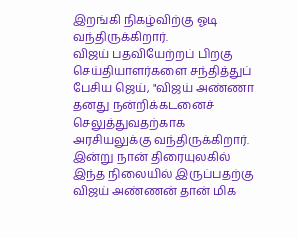இறங்கி நிகழ்விற்கு ஓடி வந்திருக்கிறார்.
விஜய் பதவியேற்றப் பிறகு செய்தியாளர்களை சந்தித்துப் பேசிய ஜெய், "விஜய் அண்ணா தனது நன்றிக்கடனைச் செலுத்துவதற்காக அரசியலுக்கு வந்திருக்கிறார்.
இன்று நான் திரையுலகில் இந்த நிலையில் இருப்பதற்கு விஜய் அண்ணன் தான் மிக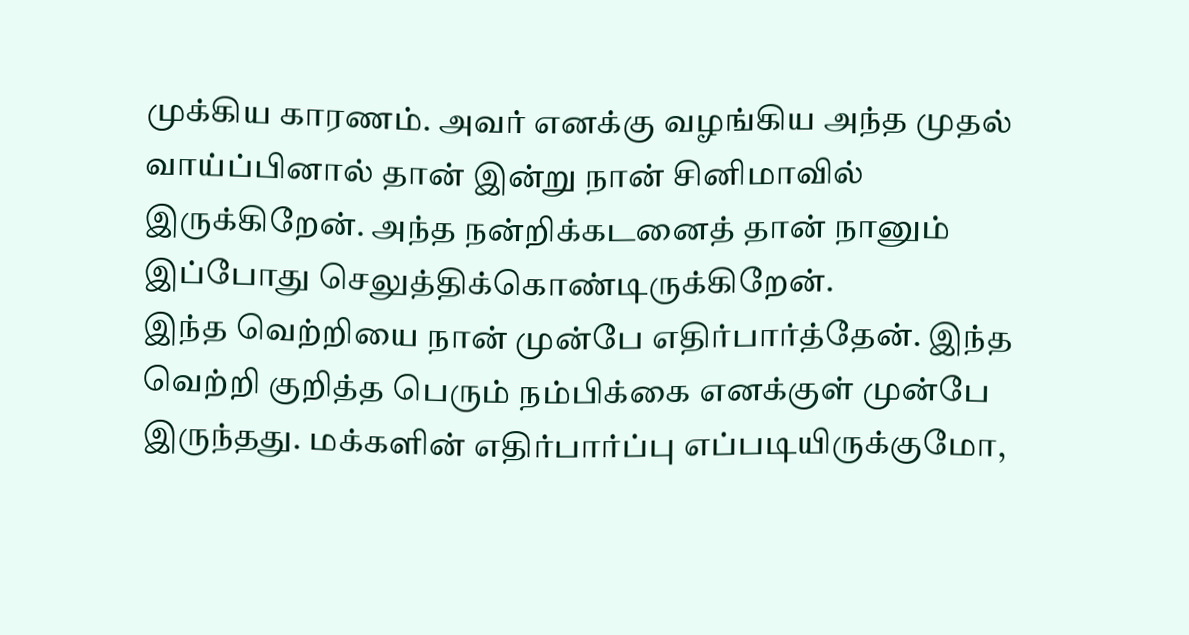முக்கிய காரணம். அவர் எனக்கு வழங்கிய அந்த முதல் வாய்ப்பினால் தான் இன்று நான் சினிமாவில் இருக்கிறேன். அந்த நன்றிக்கடனைத் தான் நானும் இப்போது செலுத்திக்கொண்டிருக்கிறேன்.
இந்த வெற்றியை நான் முன்பே எதிர்பார்த்தேன். இந்த வெற்றி குறித்த பெரும் நம்பிக்கை எனக்குள் முன்பே இருந்தது. மக்களின் எதிர்பார்ப்பு எப்படியிருக்குமோ,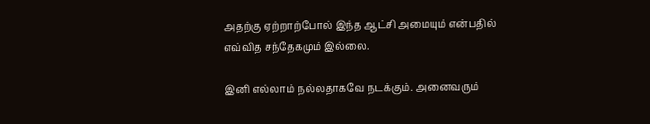அதற்கு ஏற்றாற்போல் இந்த ஆட்சி அமையும் என்பதில் எவ்வித சந்தேகமும் இல்லை.

இனி எல்லாம் நல்லதாகவே நடக்கும். அனைவரும்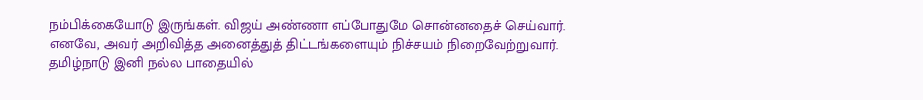நம்பிக்கையோடு இருங்கள். விஜய் அண்ணா எப்போதுமே சொன்னதைச் செய்வார்.
எனவே, அவர் அறிவித்த அனைத்துத் திட்டங்களையும் நிச்சயம் நிறைவேற்றுவார். தமிழ்நாடு இனி நல்ல பாதையில்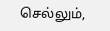செல்லும்,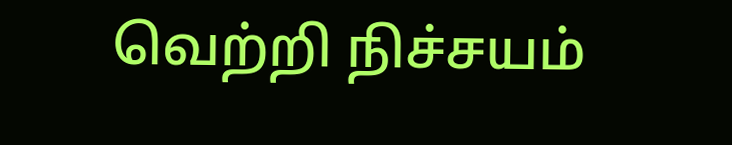வெற்றி நிச்சயம்